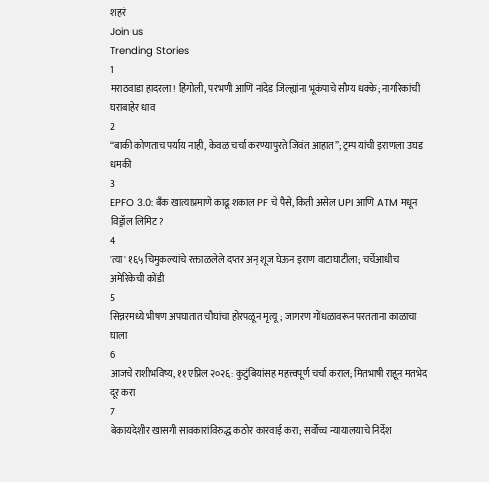शहरं
Join us
Trending Stories
1
मराठवाडा हादरला! हिंगोली, परभणी आणि नांदेड जिल्ह्यांना भूकंपाचे सौम्य धक्के; नागरिकांची घराबाहेर धाव
2
“बाकी कोणताच पर्याय नाही, केवळ चर्चा करण्यापुरते जिवंत आहात”; ट्रम्प यांची इराणला उघड धमकी
3
EPFO 3.0: बँक खात्याप्रमाणे काढू शकाल PF चे पैसे, किती असेल UPI आणि ATM मधून विड्रॉल लिमिट?
4
'त्या' १६५ चिमुकल्यांचे रक्ताळलेले दप्तर अन् शूज घेऊन इराण वाटाघाटीला; चर्चेआधीच अमेरिकेची कोंडी
5
सिन्नरमध्ये भीषण अपघातात चौघांचा होरपळून मृत्यू; जागरण गोंधळावरून परतताना काळाचा घाला
6
आजचे राशीभविष्य, ११ एप्रिल २०२६: कुटुंबियांसह महत्त्वपूर्ण चर्चा कराल; मितभाषी राहून मतभेद दूर करा
7
बेकायदेशीर खासगी सावकारांविरुद्ध कठोर कारवाई करा; सर्वोच्च न्यायालयाचे निर्देश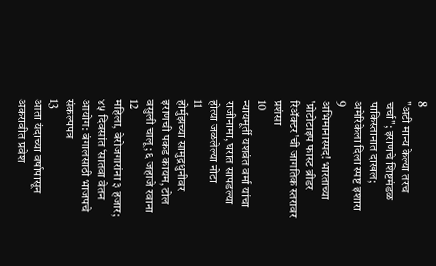8
"अटी मान्य केल्या तरच चर्चा"; इराणचे शिष्टमंडळ पाकिस्तानात दाखल; अमेरिकेला दिला स्पष्ट इशारा
9
अभिमानास्पद! भारताच्या 'प्रोटोटाइप फास्ट ब्रीडर रिॲक्टर'ची जागतिक स्तरावर प्रशंसा
10
न्यायमूर्ती यशवंत वर्मा यांचा राजीनामा, घरात सापडल्या होत्या जळलेल्या नोटा
11
होर्मुझच्या सामुद्रधुनीवर इराणची पकड कायम, टोल वसुली चालू; ६ जहाजे रवाना
12
महिला, बेरोजगारांना ३ हजार; ४५ दिवसांत ‘सातवा वेतन आयोग: बंगालसाठी भाजपचे संकल्पपत्र
13
आता यंदाच्या वर्षापासून अकरावीत प्रवेश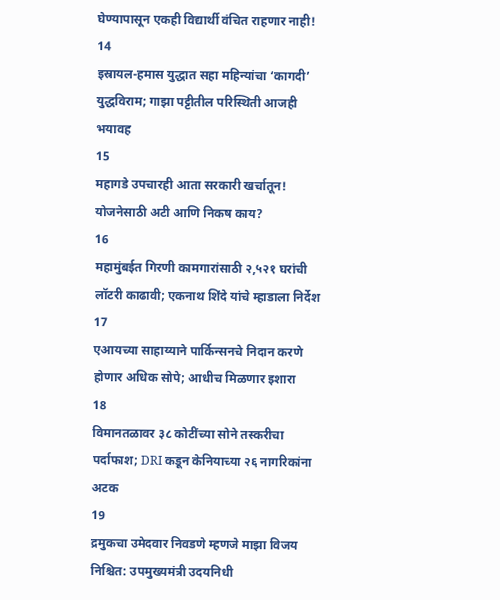घेण्यापासून एकही विद्यार्थी वंचित राहणार नाही!
14
इस्रायल-हमास युद्धात सहा महिन्यांचा ‘कागदी’ युद्धविराम; गाझा पट्टीतील परिस्थिती आजही भयावह
15
महागडे उपचारही आता सरकारी खर्चातून! योजनेसाठी अटी आणि निकष काय?
16
महामुंबईत गिरणी कामगारांसाठी २,५२१ घरांची लॉटरी काढावी; एकनाथ शिंदे यांचे म्हाडाला निर्देश
17
एआयच्या साहाय्याने पार्किन्सनचे निदान करणे होणार अधिक सोपे; आधीच मिळणार इशारा
18
विमानतळावर ३८ कोटींच्या सोने तस्करीचा पर्दाफाश; DRI कडून केनियाच्या २६ नागरिकांना अटक
19
द्रमुकचा उमेदवार निवडणे म्हणजे माझा विजय निश्चित: उपमुख्यमंत्री उदयनिधी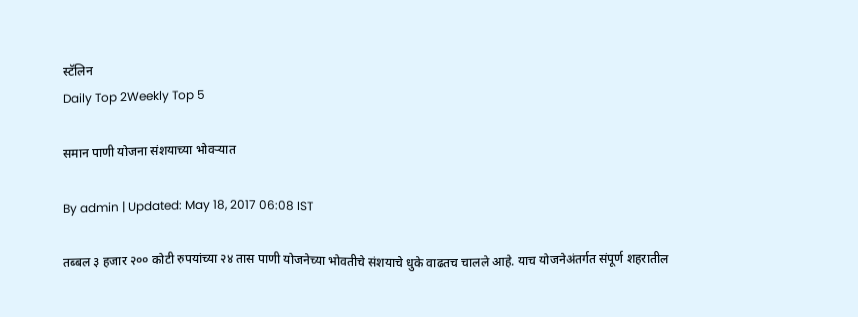स्टॅलिन
Daily Top 2Weekly Top 5

समान पाणी योजना संशयाच्या भोवऱ्यात

By admin | Updated: May 18, 2017 06:08 IST

तब्बल ३ हजार २०० कोटी रुपयांच्या २४ तास पाणी योजनेच्या भोवतीचे संशयाचे धुके वाढतच चालले आहे. याच योजनेअंतर्गत संपूर्ण शहरातील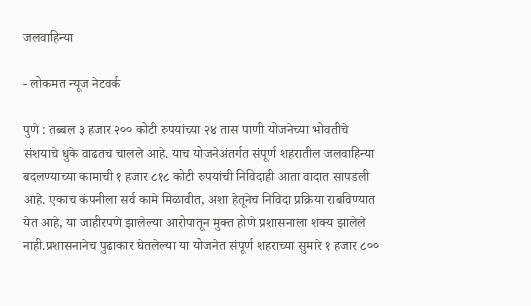जलवाहिन्या

- लोकमत न्यूज नेटवर्क

पुणे : तब्बल ३ हजार २०० कोटी रुपयांच्या २४ तास पाणी योजनेच्या भोवतीचे संशयाचे धुके वाढतच चालले आहे. याच योजनेअंतर्गत संपूर्ण शहरातील जलवाहिन्या बदलण्याच्या कामाची १ हजार ८१८ कोटी रुपयांची निविदाही आता वादात सापडली आहे. एकाच कंपनीला सर्व कामे मिळावीत, अशा हेतूनेच निविदा प्रक्रिया राबविण्यात येत आहे, या जाहीरपणे झालेल्या आरोपातून मुक्त होणे प्रशासनाला शक्य झालेले नाही.प्रशासनानेच पुढाकार घेतलेल्या या योजनेत संपूर्ण शहराच्या सुमारे १ हजार ८००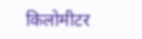किलोमीटर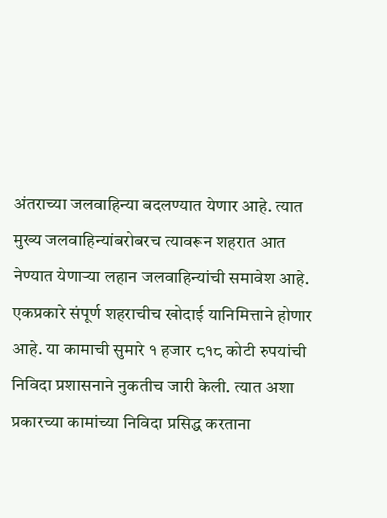अंतराच्या जलवाहिन्या बदलण्यात येणार आहे. त्यात मुख्य जलवाहिन्यांबरोबरच त्यावरून शहरात आत नेण्यात येणाऱ्या लहान जलवाहिन्यांची समावेश आहे. एकप्रकारे संपूर्ण शहराचीच खोदाई यानिमित्ताने होणार आहे. या कामाची सुमारे १ हजार ८१८ कोटी रुपयांची निविदा प्रशासनाने नुकतीच जारी केली. त्यात अशा प्रकारच्या कामांच्या निविदा प्रसिद्ध करताना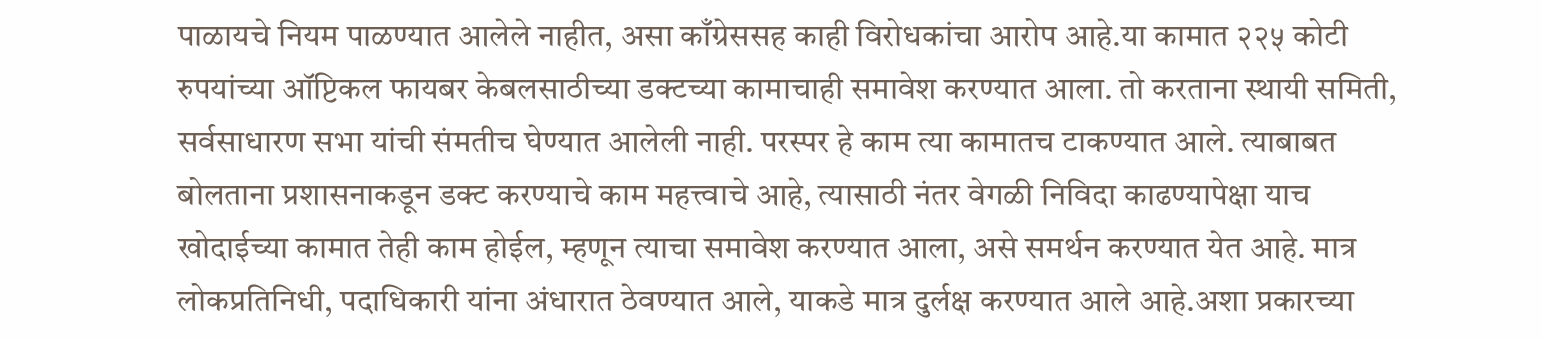पाळायचे नियम पाळण्यात आलेले नाहीत, असा काँग्रेससह काही विरोधकांचा आरोप आहे.या कामात २२५ कोटी रुपयांच्या ऑप्टिकल फायबर केबलसाठीच्या डक्टच्या कामाचाही समावेश करण्यात आला. तो करताना स्थायी समिती, सर्वसाधारण सभा यांची संमतीच घेण्यात आलेली नाही. परस्पर हे काम त्या कामातच टाकण्यात आले. त्याबाबत बोलताना प्रशासनाकडून डक्ट करण्याचे काम महत्त्वाचे आहे, त्यासाठी नंतर वेगळी निविदा काढण्यापेक्षा याच खोदाईच्या कामात तेही काम होईल, म्हणून त्याचा समावेश करण्यात आला, असे समर्थन करण्यात येत आहे. मात्र लोकप्रतिनिधी, पदाधिकारी यांना अंधारात ठेवण्यात आले, याकडे मात्र दुर्लक्ष करण्यात आले आहे.अशा प्रकारच्या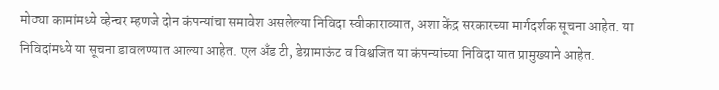मोठ्या कामांमध्ये व्हेन्चर म्हणजे दोन कंपन्यांचा समावेश असलेल्या निविदा स्वीकाराव्यात, अशा केंद्र सरकारच्या मार्गदर्शक सूचना आहेत. या निविदांमध्ये या सूचना डावलण्यात आल्या आहेत. एल अँड टी, डेग्रामाऊंट व विश्वजित या कंपन्यांच्या निविदा यात प्रामुख्याने आहेत.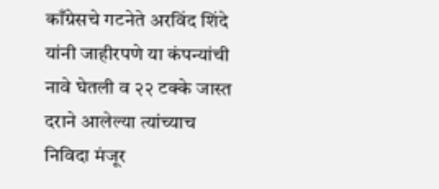काँग्रेसचे गटनेते अरविंद शिंदे यांनी जाहीरपणे या कंपन्यांची नावे घेतली व २२ टक्के जास्त दराने आलेल्या त्यांच्याच निविदा मंजूर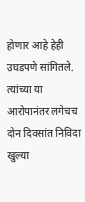होणार आहे हेही उघडपणे सांगितले. त्यांच्या या आरोपानंतर लगेचच दोन दिवसांत निविदा खुल्या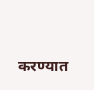करण्यात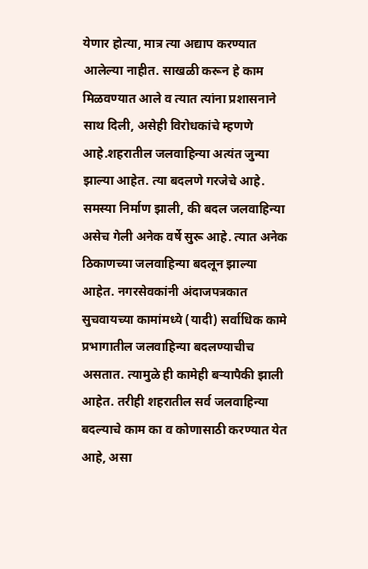येणार होत्या, मात्र त्या अद्याप करण्यात आलेल्या नाहीत. साखळी करून हे काम मिळवण्यात आले व त्यात त्यांना प्रशासनाने साथ दिली, असेही विरोधकांचे म्हणणे आहे.शहरातील जलवाहिन्या अत्यंत जुन्या झाल्या आहेत. त्या बदलणे गरजेचे आहे. समस्या निर्माण झाली, की बदल जलवाहिन्या असेच गेली अनेक वर्षे सुरू आहे. त्यात अनेक ठिकाणच्या जलवाहिन्या बदलून झाल्या आहेत. नगरसेवकांनी अंदाजपत्रकात सुचवायच्या कामांमध्ये (यादी) सर्वाधिक कामे प्रभागातील जलवाहिन्या बदलण्याचीच असतात. त्यामुळे ही कामेही बऱ्यापैकी झाली आहेत. तरीही शहरातील सर्व जलवाहिन्या बदल्याचे काम का व कोणासाठी करण्यात येत आहे, असा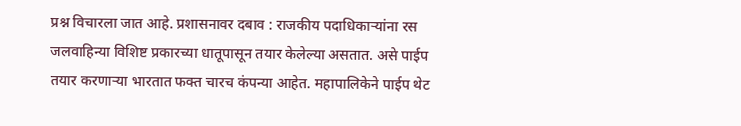प्रश्न विचारला जात आहे. प्रशासनावर दबाव : राजकीय पदाधिकाऱ्यांना रस जलवाहिन्या विशिष्ट प्रकारच्या धातूपासून तयार केलेल्या असतात. असे पाईप तयार करणाऱ्या भारतात फक्त चारच कंपन्या आहेत. महापालिकेने पाईप थेट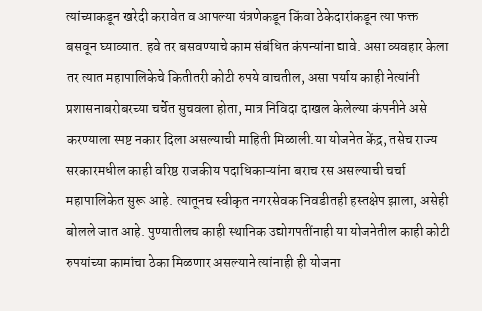त्यांच्याकडून खरेदी करावेत व आपल्या यंत्रणेकडून किंवा ठेकेदारांकडून त्या फक्त बसवून घ्याव्यात. हवे तर बसवण्याचे काम संबंधित कंपन्यांना द्यावे. असा व्यवहार केला तर त्यात महापालिकेचे कितीतरी कोटी रुपये वाचतील, असा पर्याय काही नेत्यांनी प्रशासनाबरोबरच्या चर्चेत सुचवला होता, मात्र निविदा दाखल केलेल्या कंपनीने असे करण्याला स्पष्ट नकार दिला असल्याची माहिती मिळाली.या योजनेत केंद्र, तसेच राज्य सरकारमधील काही वरिष्ठ राजकीय पदाधिकाऱ्यांना बराच रस असल्याची चर्चा महापालिकेत सुरू आहे. त्यातूनच स्वीकृत नगरसेवक निवडीतही हस्तक्षेप झाला, असेही बोलले जात आहे. पुण्यातीलच काही स्थानिक उद्योगपतींनाही या योजनेतील काही कोटी रुपयांच्या कामांचा ठेका मिळणार असल्याने त्यांनाही ही योजना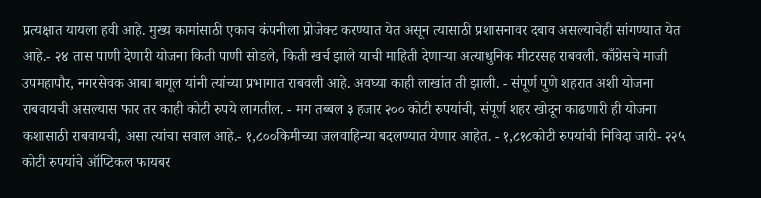प्रत्यक्षात यायला हवी आहे. मुख्य कामांसाठी एकाच कंपनीला प्रोजेक्ट करण्यात येत असून त्यासाठी प्रशासनावर दबाव असल्याचेही सांगण्यात येत आहे.- २४ तास पाणी देणारी योजना किती पाणी सोडले, किती खर्च झाले याची माहिती देणाऱ्या अत्याधुनिक मीटरसह राबवली. काँग्रेसचे माजी उपमहापौर, नगरसेवक आबा बागूल यांनी त्यांच्या प्रभागात राबवली आहे. अवघ्या काही लाखांत ती झाली. - संपूर्ण पुणे शहरात अशी योजना राबवायची असल्यास फार तर काही कोटी रुपये लागतील. - मग तब्बल ३ हजार २०० कोटी रुपयांची, संपूर्ण शहर खोदून काढणारी ही योजना कशासाठी राबवायची, असा त्यांचा सवाल आहे.- १,८००किमीच्या जलवाहिन्या बदलण्यात येणार आहेत. - १,८१८कोटी रुपयांची निविदा जारी- २२५ कोटी रुपयांचे ऑप्टिकल फायबर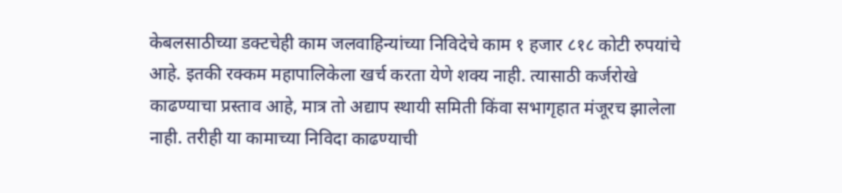केबलसाठीच्या डक्टचेही काम जलवाहिन्यांच्या निविदेचे काम १ हजार ८१८ कोटी रुपयांचे आहे. इतकी रक्कम महापालिकेला खर्च करता येणे शक्य नाही. त्यासाठी कर्जरोखे काढण्याचा प्रस्ताव आहे, मात्र तो अद्याप स्थायी समिती किंवा सभागृहात मंजूरच झालेला नाही. तरीही या कामाच्या निविदा काढण्याची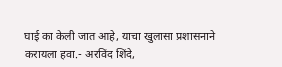घाई का केली जात आहे, याचा खुलासा प्रशासनाने करायला हवा.- अरविंद शिंदे,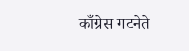काँग्रेस गटनेते